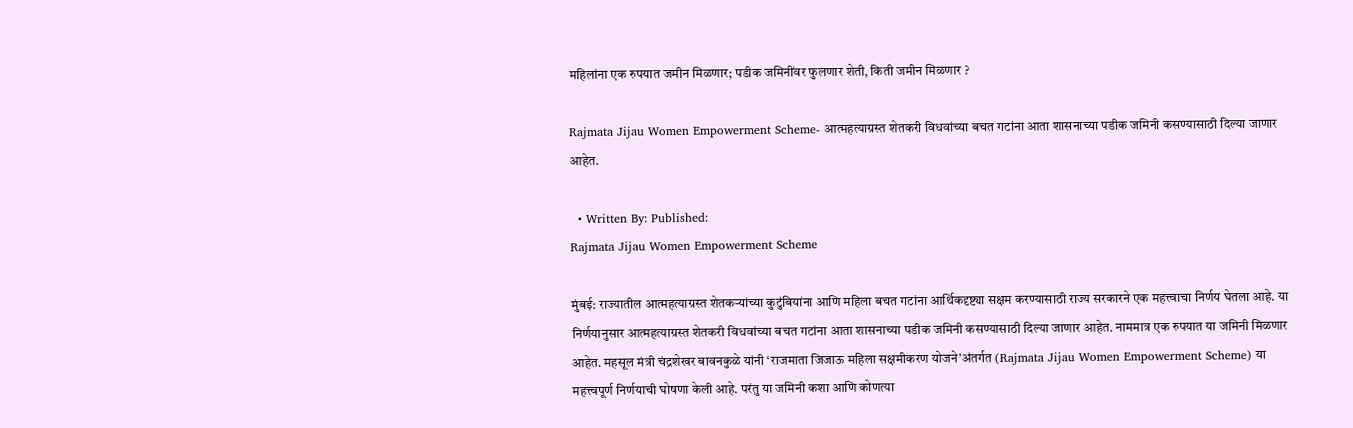महिलांना एक रुपयात जमीन मिळणार; पडीक जमिनींवर फुलणार शेती, किती जमीन मिळणार ?

Rajmata Jijau Women Empowerment Scheme- आत्महत्याग्रस्त शेतकरी विधवांच्या बचत गटांना आता शासनाच्या पडीक जमिनी कसण्यासाठी दिल्या जाणार आहेत.

  • Written By: Published:
Rajmata Jijau Women Empowerment Scheme

मुंबई: राज्यातील आत्महत्याग्रस्त शेतकऱ्यांच्या कुटुंबियांना आणि महिला बचत गटांना आर्थिकदृष्ट्या सक्षम करण्यासाठी राज्य सरकारने एक महत्त्वाचा निर्णय घेतला आहे. या निर्णयानुसार आत्महत्याग्रस्त शेतकरी विधवांच्या बचत गटांना आता शासनाच्या पडीक जमिनी कसण्यासाठी दिल्या जाणार आहेत. नाममात्र एक रुपयात या जमिनी मिळणार आहेत. महसूल मंत्री चंद्रशेखर बावनकुळे यांनी ‘राजमाता जिजाऊ महिला सक्षमीकरण योजने’अंतर्गत (Rajmata Jijau Women Empowerment Scheme) या महत्त्वपूर्ण निर्णयाची घोषणा केली आहे. परंतु या जमिनी कशा आणि कोणत्या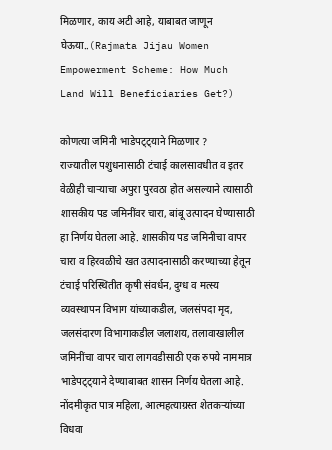मिळणार, काय अटी आहे, याबाबत जाणून घेऊया..(Rajmata Jijau Women Empowerment Scheme: How Much Land Will Beneficiaries Get?)

कोणत्या जमिनी भाडेपट्ट्याने मिळणार ?
राज्यातील पशुधनासाठी टंचाई कालसावधीत व इतर वेळीही चाऱ्याचा अपुरा पुरवठा होत असल्याने त्यासाठी शासकीय पड जमिनींवर चारा, बांबू उत्पादन घेण्यासाठी हा निर्णय घेतला आहे. शासकीय पड जमिनीचा वापर चारा व हिरवळीचे खत उत्पादनासाठी करण्याच्या हेतून टंचाई परिस्थितीत कृषी संवर्धन, दुग्ध व मत्स्य व्यवस्थापन विभाग यांच्याकडील, जलसंपदा मृद, जलसंदारण विभागाकडील जलाशय, तलावाखालील जमिनींचा वापर चारा लागवडीसाठी एक रुपये नाममात्र भाडेपट्ट्याने देण्याबाबत शासन निर्णय घेतला आहे. नोंदमीकृत पात्र महिला, आत्महत्याग्रस्त शेतकऱ्यांच्या विधवा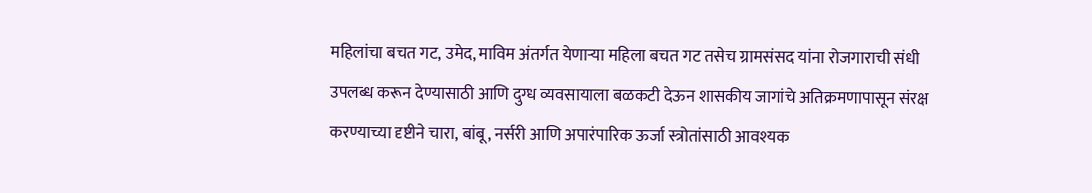महिलांचा बचत गट, उमेद, माविम अंतर्गत येणाऱ्या महिला बचत गट तसेच ग्रामसंसद यांना रोजगाराची संधी उपलब्ध करून देण्यासाठी आणि दुग्ध व्यवसायाला बळकटी देऊन शासकीय जागांचे अतिक्रमणापासून संरक्ष करण्याच्या दृष्टीने चारा, बांबू, नर्सरी आणि अपारंपारिक ऊर्जा स्त्रोतांसाठी आवश्यक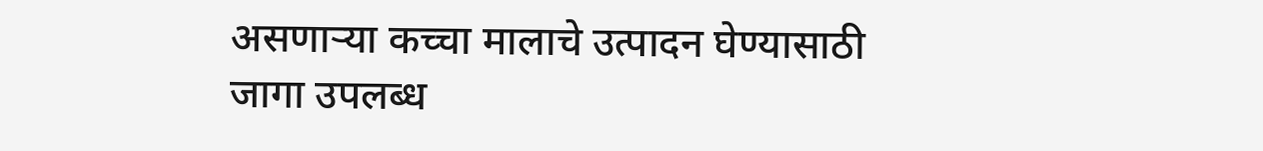असणाऱ्या कच्चा मालाचे उत्पादन घेण्यासाठी जागा उपलब्ध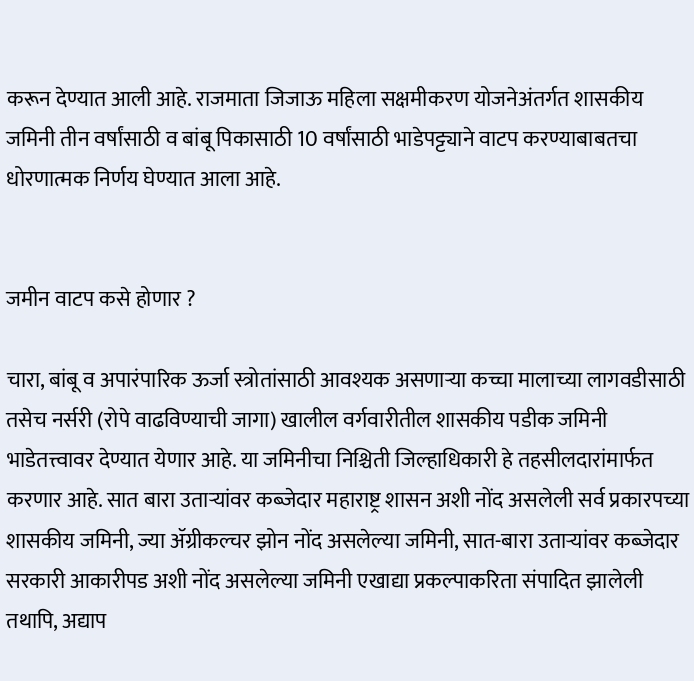करून देण्यात आली आहे. राजमाता जिजाऊ महिला सक्षमीकरण योजनेअंतर्गत शासकीय जमिनी तीन वर्षांसाठी व बांबू पिकासाठी 10 वर्षांसाठी भाडेपट्ट्याने वाटप करण्याबाबतचा धोरणात्मक निर्णय घेण्यात आला आहे.


जमीन वाटप कसे होणार ?

चारा, बांबू व अपारंपारिक ऊर्जा स्त्रोतांसाठी आवश्यक असणाऱ्या कच्चा मालाच्या लागवडीसाठी तसेच नर्सरी (रोपे वाढविण्याची जागा) खालील वर्गवारीतील शासकीय पडीक जमिनी भाडेतत्त्वावर देण्यात येणार आहे. या जमिनीचा निश्चिती जिल्हाधिकारी हे तहसीलदारांमार्फत करणार आहे. सात बारा उताऱ्यांवर कब्जेदार महाराष्ट्र शासन अशी नोंद असलेली सर्व प्रकारपच्या शासकीय जमिनी, ज्या ॲग्रीकल्चर झोन नोंद असलेल्या जमिनी, सात-बारा उताऱ्यांवर कब्जेदार सरकारी आकारीपड अशी नोंद असलेल्या जमिनी एखाद्या प्रकल्पाकरिता संपादित झालेली तथापि, अद्याप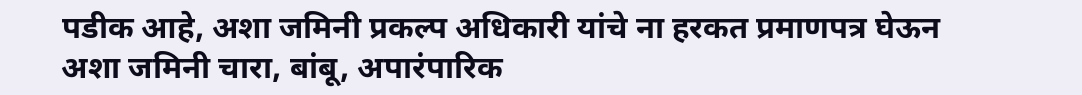पडीक आहे, अशा जमिनी प्रकल्प अधिकारी यांचे ना हरकत प्रमाणपत्र घेऊन अशा जमिनी चारा, बांबू, अपारंपारिक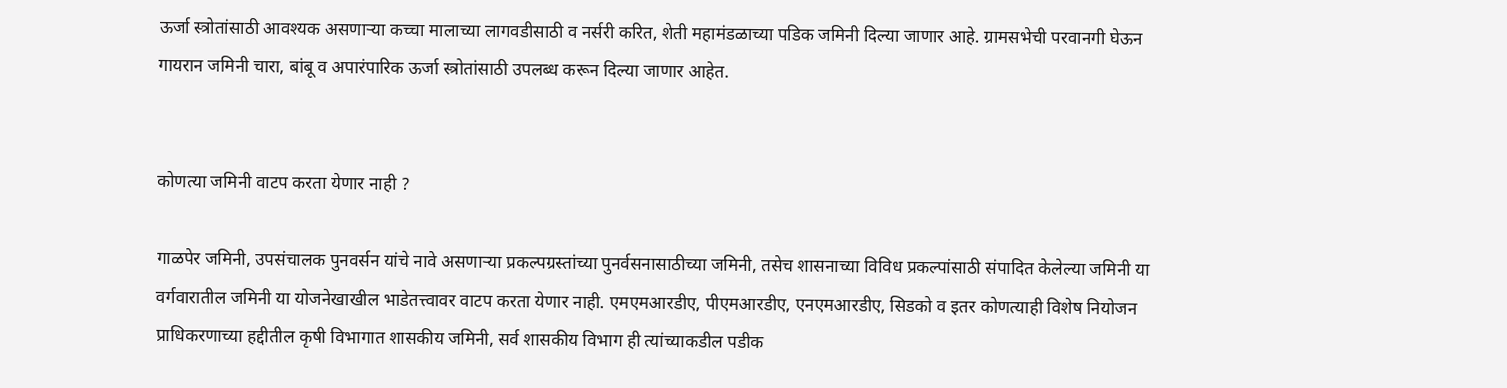ऊर्जा स्त्रोतांसाठी आवश्यक असणाऱ्या कच्चा मालाच्या लागवडीसाठी व नर्सरी करित, शेती महामंडळाच्या पडिक जमिनी दिल्या जाणार आहे. ग्रामसभेची परवानगी घेऊन गायरान जमिनी चारा, बांबू व अपारंपारिक ऊर्जा स्त्रोतांसाठी उपलब्ध करून दिल्या जाणार आहेत.


कोणत्या जमिनी वाटप करता येणार नाही ?

गाळपेर जमिनी, उपसंचालक पुनवर्सन यांचे नावे असणाऱ्या प्रकल्पग्रस्तांच्या पुनर्वसनासाठीच्या जमिनी, तसेच शासनाच्या विविध प्रकल्पांसाठी संपादित केलेल्या जमिनी या वर्गवारातील जमिनी या योजनेखाखील भाडेतत्त्वावर वाटप करता येणार नाही. एमएमआरडीए, पीएमआरडीए, एनएमआरडीए, सिडको व इतर कोणत्याही विशेष नियोजन प्राधिकरणाच्या हद्दीतील कृषी विभागात शासकीय जमिनी, सर्व शासकीय विभाग ही त्यांच्याकडील पडीक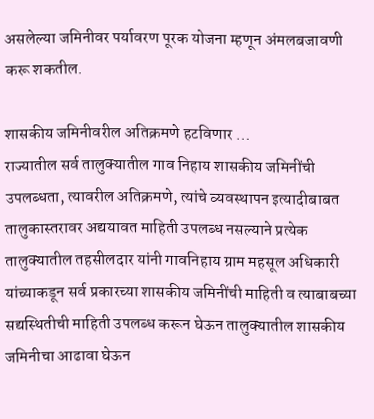असलेल्या जमिनीवर पर्यावरण पूरक योजना म्हणून अंमलबजावणी करू शकतील.

शासकीय जमिनीवरील अतिक्रमणे हटविणार …
राज्यातील सर्व तालुक्यातील गाव निहाय शासकीय जमिनींची उपलब्धता, त्यावरील अतिक्रमणे, त्यांचे व्यवस्थापन इत्यादीबाबत तालुकास्तरावर अद्ययावत माहिती उपलब्ध नसल्याने प्रत्येक तालुक्यातील तहसीलदार यांनी गावनिहाय ग्राम महसूल अधिकारी यांच्याकडून सर्व प्रकारच्या शासकीय जमिनींची माहिती व त्याबाबच्या सद्यस्थितीची माहिती उपलब्ध करून घेऊन तालुक्यातील शासकीय जमिनीचा आढावा घेऊन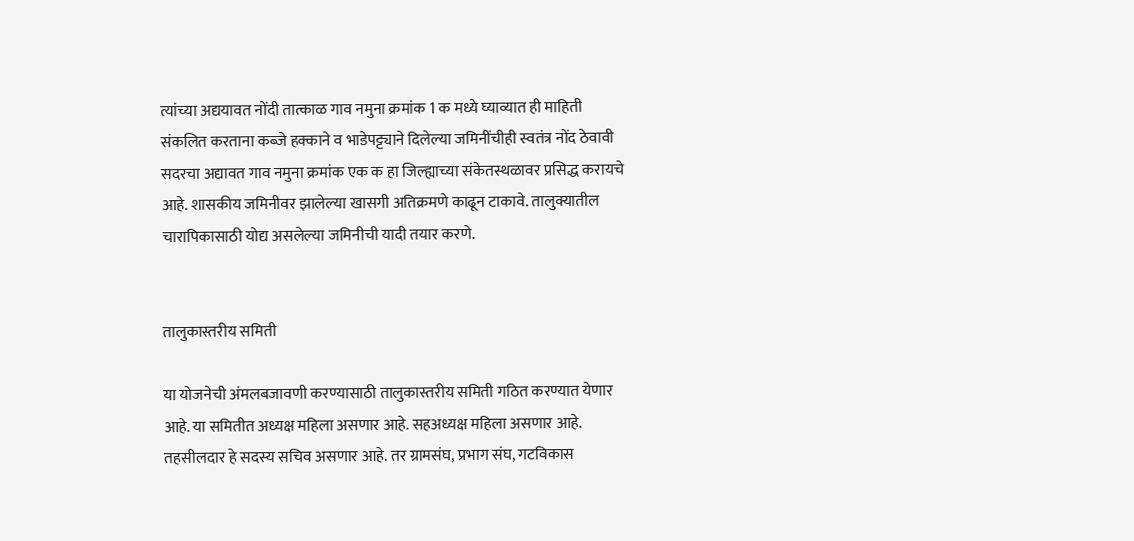त्यांच्या अद्ययावत नोंदी तात्काळ गाव नमुना क्रमांक 1 क मध्ये घ्याव्यात ही माहिती संकलित करताना कब्जे हक्काने व भाडेपट्ट्याने दिलेल्या जमिनींचीही स्वतंत्र नोंद ठेवावी सदरचा अद्यावत गाव नमुना क्रमांक एक क हा जिल्ह्याच्या संकेतस्थळावर प्रसिद्ध करायचे आहे. शासकीय जमिनीवर झालेल्या खासगी अतिक्रमणे काढून टाकावे. तालुक्यातील चारापिकासाठी योद्य असलेल्या जमिनीची यादी तयार करणे.


तालुकास्तरीय समिती

या योजनेची अंमलबजावणी करण्यासाठी तालुकास्तरीय समिती गठित करण्यात येणार आहे. या समितीत अध्यक्ष महिला असणार आहे. सहअध्यक्ष महिला असणार आहे. तहसीलदार हे सदस्य सचिव असणार आहे. तर ग्रामसंघ, प्रभाग संघ, गटविकास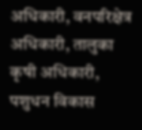अधिकारी, वनपरिक्षेत्र अधिकारी, तालुका कृषी अधिकारी, पशुधन विकास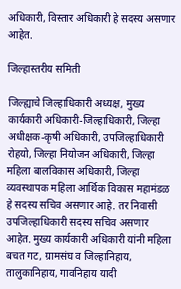अधिकारी, विस्तार अधिकारी हे सदस्य असणार आहेत.

जिल्हास्तरीय समिती

जिल्ह्याचे जिल्हाधिकारी अध्यक्ष, मुख्य कार्यकारी अधिकारी-जिल्हाधिकारी, जिल्हा अधीक्षक-कृषी अधिकारी, उपजिल्हाधिकारी रोहयो, जिल्हा नियोजन अधिकारी, जिल्हा महिला बालविकास अधिकारी, जिल्हा व्यवस्थापक महिला आर्थिक विकास महामंडळ हे सदस्य सचिव असणार आहे. तर निवासी उपजिल्हाधिकारी सदस्य सचिव असणार आहेत. मुख्य कार्यकारी अधिकारी यांनी महिला बचत गट, ग्रामसंघ व जिल्हानिहाय, तालुकानिहाय, गावनिहाय यादी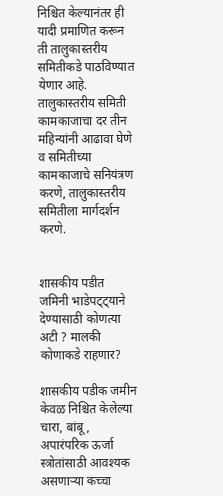निश्चित केल्यानंतर ही यादी प्रमाणित करून ती तालुकास्तरीय समितीकडे पाठविण्यात येणार आहे. तालुकास्तरीय समिती कामकाजाचा दर तीन महिन्यांनी आढावा घेणे व समितीच्या कामकाजाचे सनियंत्रण करणे, तालुकास्तरीय समितीला मार्गदर्शन करणे.


शासकीय पडीत जमिनी भाडेपट्ट्याने देण्यासाठी कोणत्या अटी ? मालकी कोणाकडे राहणार?

शासकीय पडीक जमीन केवळ निश्चित केलेल्या चारा, बांबू, अपारंपरिक ऊर्जा स्त्रोतांसाठी आवश्यक असणाऱ्या कच्चा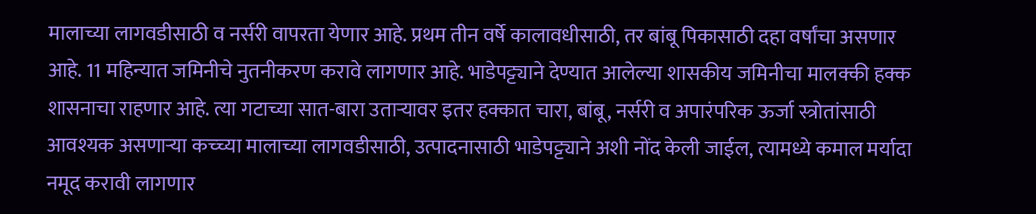मालाच्या लागवडीसाठी व नर्सरी वापरता येणार आहे. प्रथम तीन वर्षे कालावधीसाठी, तर बांबू पिकासाठी दहा वर्षांचा असणार आहे. 11 महिन्यात जमिनीचे नुतनीकरण करावे लागणार आहे. भाडेपट्ट्याने देण्यात आलेल्या शासकीय जमिनीचा मालक्की हक्क शासनाचा राहणार आहे. त्या गटाच्या सात-बारा उताऱ्यावर इतर हक्कात चारा, बांबू, नर्सरी व अपारंपरिक ऊर्जा स्त्रोतांसाठी आवश्यक असणाऱ्या कच्च्या मालाच्या लागवडीसाठी, उत्पादनासाठी भाडेपट्ट्याने अशी नोंद केली जाईल, त्यामध्ये कमाल मर्यादा नमूद करावी लागणार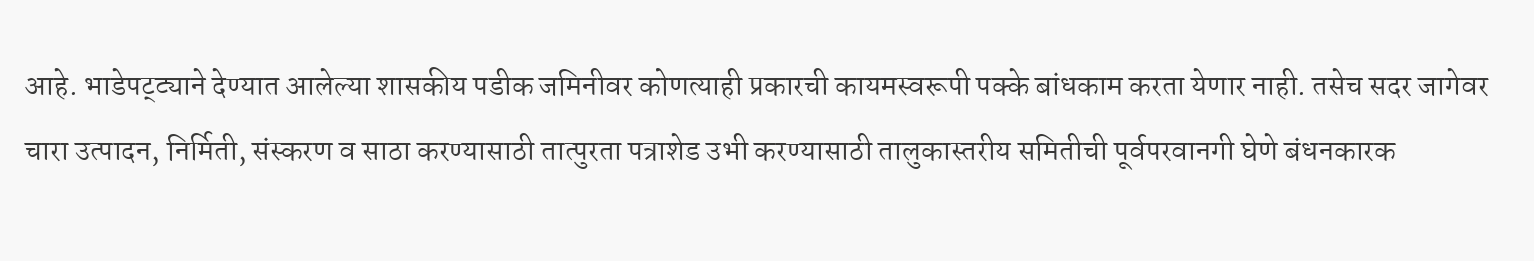आहे. भाडेपट्ट्याने देण्यात आलेल्या शासकीय पडीक जमिनीवर कोणत्याही प्रकारची कायमस्वरूपी पक्के बांधकाम करता येणार नाही. तसेच सदर जागेवर चारा उत्पादन, निर्मिती, संस्करण व साठा करण्यासाठी तात्पुरता पत्राशेड उभी करण्यासाठी तालुकास्तरीय समितीची पूर्वपरवानगी घेणे बंधनकारक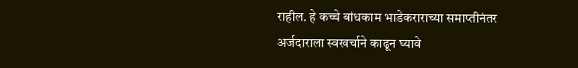राहील. हे कच्चे बांधकाम भाडेकराराच्या समाप्तीनंतर अर्जदाराला स्वखर्चाने काढून घ्यावे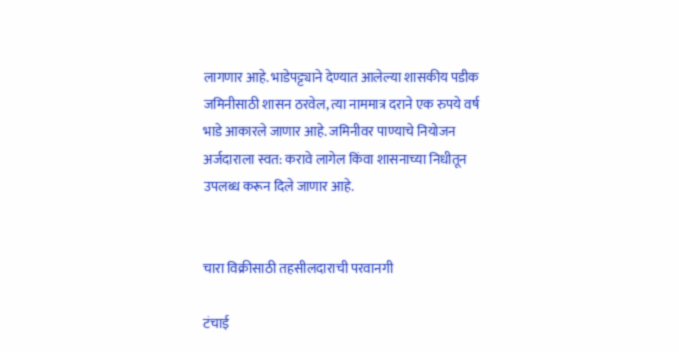लागणार आहे. भाडेपट्ट्याने देण्यात आलेल्या शासकीय पडीक जमिनीसाठी शासन ठरवेल, त्या नाममात्र दराने एक रुपये वर्ष भाडे आकारले जाणार आहे. जमिनीवर पाण्याचे नियोजन अर्जदाराला स्वत: करावे लागेल किंवा शासनाच्या निधीतून उपलब्ध करून दिले जाणार आहे.


चारा विक्रीसाठी तहसीलदाराची परवानगी

टंचाई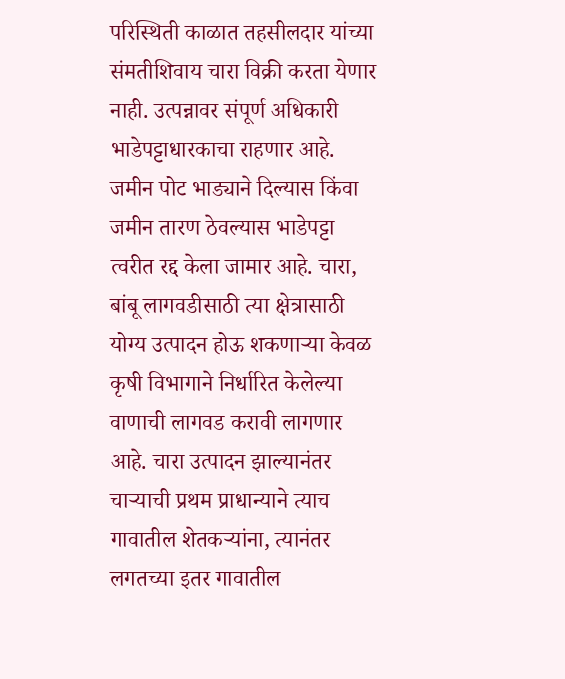परिस्थिती काळात तहसीलदार यांच्या संमतीशिवाय चारा विक्री करता येणार नाही. उत्पन्नावर संपूर्ण अधिकारी भाडेपट्टाधारकाचा राहणार आहे. जमीन पोट भाड्याने दिल्यास किंवा जमीन तारण ठेवल्यास भाडेपट्टा त्वरीत रद्द केला जामार आहे. चारा, बांबू लागवडीसाठी त्या क्षेत्रासाठी योग्य उत्पादन होऊ शकणाऱ्या केवळ कृषी विभागाने निर्धारित केलेल्या वाणाची लागवड करावी लागणार आहे. चारा उत्पादन झाल्यानंतर चाऱ्याची प्रथम प्राधान्याने त्याच गावातील शेतकऱ्यांना, त्यानंतर लगतच्या इतर गावातील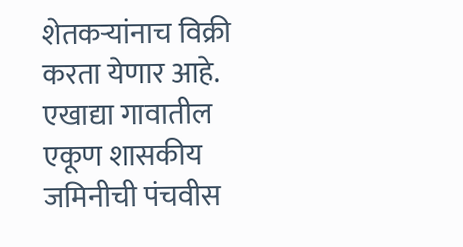शेतकऱ्यांनाच विक्री करता येणार आहे. एखाद्या गावातील एकूण शासकीय जमिनीची पंचवीस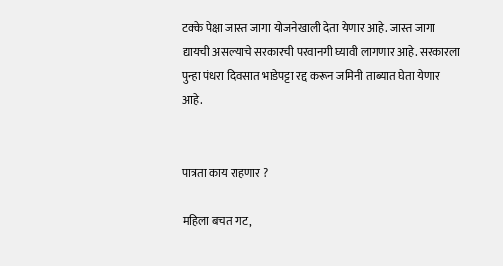टक्के पेक्षा जास्त जागा योजनेखाली देता येणार आहे. जास्त जागा द्यायची असल्याचे सरकारची परवानगी घ्यावी लागणार आहे. सरकारला पुन्हा पंधरा दिवसात भाडेपट्टा रद्द करून जमिनी ताब्यात घेता येणार आहे.


पात्रता काय राहणार ?

महिला बचत गट,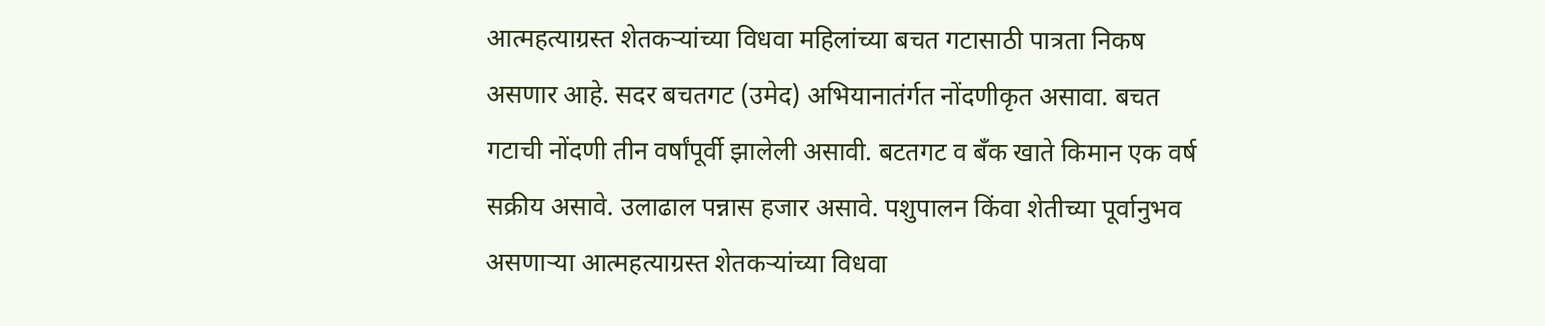आत्महत्याग्रस्त शेतकऱ्यांच्या विधवा महिलांच्या बचत गटासाठी पात्रता निकष असणार आहे. सदर बचतगट (उमेद) अभियानातंर्गत नोंदणीकृत असावा. बचत गटाची नोंदणी तीन वर्षांपूर्वी झालेली असावी. बटतगट व बँक खाते किमान एक वर्ष सक्रीय असावे. उलाढाल पन्नास हजार असावे. पशुपालन किंवा शेतीच्या पूर्वानुभव असणाऱ्या आत्महत्याग्रस्त शेतकऱ्यांच्या विधवा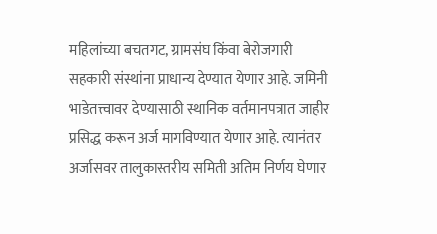महिलांच्या बचतगट, ग्रामसंघ किंवा बेरोजगारी सहकारी संस्थांना प्राधान्य देण्यात येणार आहे. जमिनी भाडेतत्त्वावर देण्यासाठी स्थानिक वर्तमानपत्रात जाहीर प्रसिद्ध करून अर्ज मागविण्यात येणार आहे. त्यानंतर अर्जासवर तालुकास्तरीय समिती अतिम निर्णय घेणार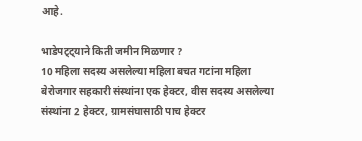आहे.

भाडेपट्ट्याने किती जमीन मिळणार ?
10 महिला सदस्य असलेल्या महिला बचत गटांना महिला बेरोजगार सहकारी संस्थांना एक हेक्टर, वीस सदस्य असलेल्या संस्थांना 2 हेक्टर, ग्रामसंघासाठी पाच हेक्टर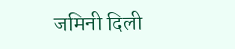जमिनी दिली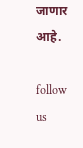जाणार आहे.

follow us